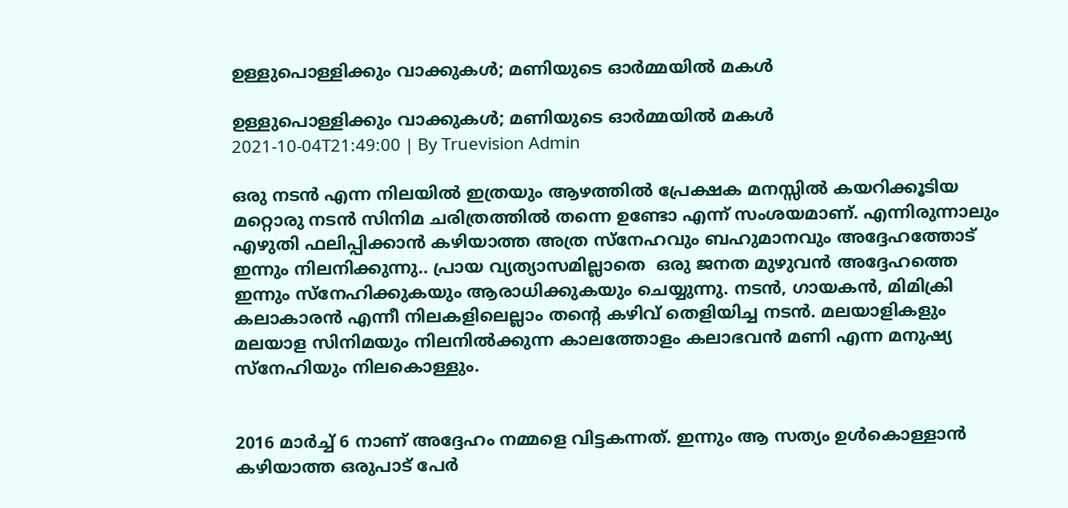ഉള്ളുപൊള്ളിക്കും വാക്കുകള്‍; മണിയുടെ ഓർമ്മയില്‍ മകള്‍

ഉള്ളുപൊള്ളിക്കും വാക്കുകള്‍; മണിയുടെ ഓർമ്മയില്‍ മകള്‍
2021-10-04T21:49:00 | By Truevision Admin

ഒരു നടൻ എന്ന നിലയിൽ ഇത്രയും ആഴത്തിൽ പ്രേക്ഷക മനസ്സിൽ കയറിക്കൂടിയ മറ്റൊരു നടൻ സിനിമ ചരിത്രത്തിൽ തന്നെ ഉണ്ടോ എന്ന് സംശയമാണ്. എന്നിരുന്നാലും എഴുതി ഫലിപ്പിക്കാൻ കഴിയാത്ത അത്ര സ്നേഹവും ബഹുമാനവും അദ്ദേഹത്തോട് ഇന്നും നിലനിക്കുന്നു.. പ്രായ വ്യത്യാസമില്ലാതെ  ഒരു ജനത മുഴുവൻ അദ്ദേഹത്തെ ഇന്നും സ്നേഹിക്കുകയും ആരാധിക്കുകയും ചെയ്യുന്നു. നടൻ, ഗായകൻ, മിമിക്രി കലാകാരൻ എന്നീ നിലകളിലെല്ലാം തന്റെ കഴിവ് തെളിയിച്ച നടൻ. മലയാളികളും മലയാള സിനിമയും നിലനിൽക്കുന്ന കാലത്തോളം കലാഭവൻ മണി എന്ന മനുഷ്യ സ്നേഹിയും നിലകൊള്ളും.


2016 മാർച്ച് 6 നാണ് അദ്ദേഹം നമ്മളെ വിട്ടകന്നത്. ഇന്നും ആ സത്യം ഉൾകൊള്ളാൻ കഴിയാത്ത ഒരുപാട് പേർ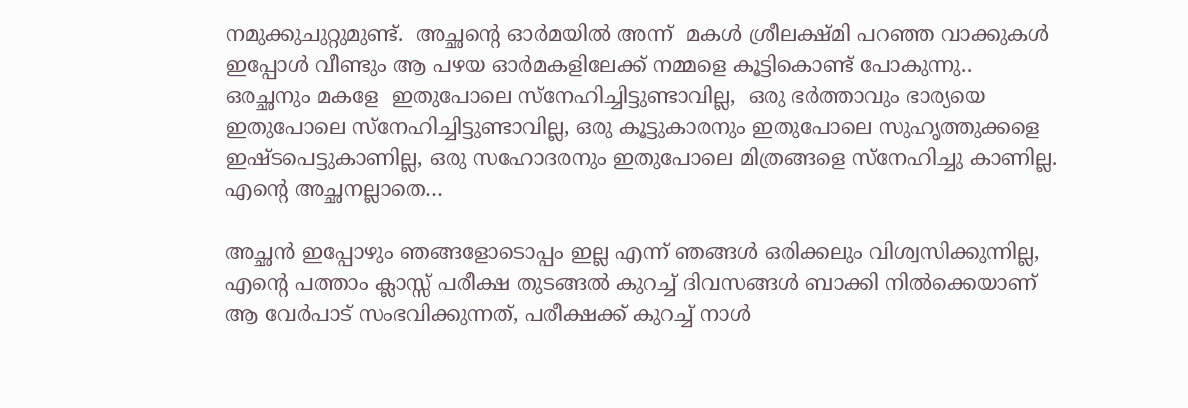നമുക്കുചുറ്റുമുണ്ട്.  അച്ഛന്റെ ഓർമയിൽ അന്ന്  മകൾ ശ്രീലക്ഷ്മി പറഞ്ഞ വാക്കുകൾ ഇപ്പോൾ വീണ്ടും ആ പഴയ ഓർമകളിലേക്ക് നമ്മളെ കൂട്ടികൊണ്ട് പോകുന്നു..   ഒരച്ഛനും മകളേ  ഇതുപോലെ സ്നേഹിച്ചിട്ടുണ്ടാവില്ല,  ഒരു ഭർത്താവും ഭാര്യയെ ഇതുപോലെ സ്നേഹിച്ചിട്ടുണ്ടാവില്ല, ഒരു കൂട്ടുകാരനും ഇതുപോലെ സുഹൃത്തുക്കളെ ഇഷ്ടപെട്ടുകാണില്ല, ഒരു സഹോദരനും ഇതുപോലെ മിത്രങ്ങളെ സ്നേഹിച്ചു കാണില്ല. എന്റെ അച്ഛനല്ലാതെ…

അച്ഛൻ ഇപ്പോഴും ഞങ്ങളോടൊപ്പം ഇല്ല എന്ന് ഞങ്ങൾ ഒരിക്കലും വിശ്വസിക്കുന്നില്ല, എന്റെ പത്താം ക്ലാസ്സ് പരീക്ഷ തുടങ്ങൽ കുറച്ച് ദിവസങ്ങൾ ബാക്കി നിൽക്കെയാണ് ആ വേർപാട് സംഭവിക്കുന്നത്, പരീക്ഷക്ക് കുറച്ച് നാൾ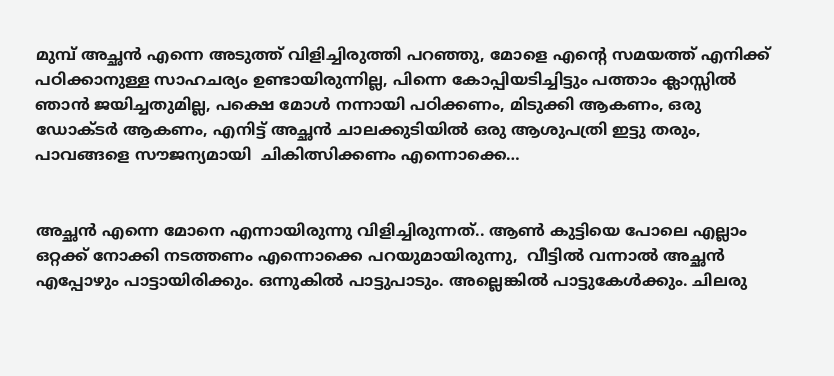മുമ്പ് അച്ഛൻ എന്നെ അടുത്ത് വിളിച്ചിരുത്തി പറഞ്ഞു, മോളെ എന്റെ സമയത്ത് എനിക്ക് പഠിക്കാനുള്ള സാഹചര്യം ഉണ്ടായിരുന്നില്ല, പിന്നെ കോപ്പിയടിച്ചിട്ടും പത്താം ക്ലാസ്സിൽ ഞാൻ ജയിച്ചതുമില്ല, പക്ഷെ മോൾ നന്നായി പഠിക്കണം, മിടുക്കി ആകണം, ഒരു ഡോക്ടർ ആകണം, എനിട്ട് അച്ഛൻ ചാലക്കുടിയിൽ ഒരു ആശുപത്രി ഇട്ടു തരും, പാവങ്ങളെ സൗജന്യമായി  ചികിത്സിക്കണം എന്നൊക്കെ…


അച്ഛൻ എന്നെ മോനെ എന്നായിരുന്നു വിളിച്ചിരുന്നത്.. ആൺ കുട്ടിയെ പോലെ എല്ലാം ഒറ്റക്ക് നോക്കി നടത്തണം എന്നൊക്കെ പറയുമായിരുന്നു,  വീട്ടിൽ വന്നാൽ അച്ഛൻ എപ്പോഴും പാട്ടായിരിക്കും. ഒന്നുകിൽ പാട്ടുപാടും. അല്ലെങ്കിൽ പാട്ടുകേൾക്കും. ചിലരു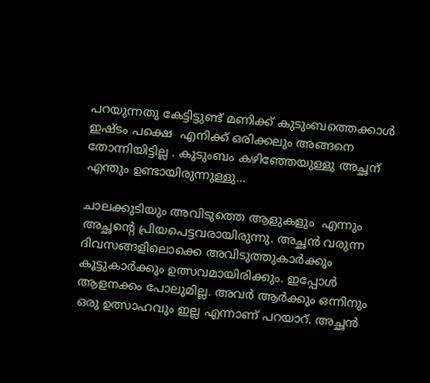പറയുന്നതു കേട്ടിട്ടുണ്ട് മണിക്ക് കുടുംബത്തെക്കാൾ ഇഷ്ടം പക്ഷെ  എനിക്ക് ഒരിക്കലും അങ്ങനെ തോന്നിയിട്ടില്ല . കുടുംബം കഴിഞ്ഞേയുള്ളു അച്ഛന് എന്തും ഉണ്ടായിരുന്നുള്ളു…

ചാലക്കുടിയും അവിടുത്തെ ആളുകളും  എന്നും അച്ഛന്റെ പ്രിയപെട്ടവരായിരുന്നു. അച്ഛൻ വരുന്ന ദിവസങ്ങളിലൊക്കെ അവിടുത്തുകാർക്കും കൂട്ടുകാർക്കും ഉത്സവമായിരിക്കും. ഇപ്പോൾ ആളനക്കം പോലുമില്ല. അവർ ആര്‍ക്കും ഒന്നിനും ഒരു ഉത്സാഹവും ഇല്ല എന്നാണ് പറയാറ്. അച്ഛൻ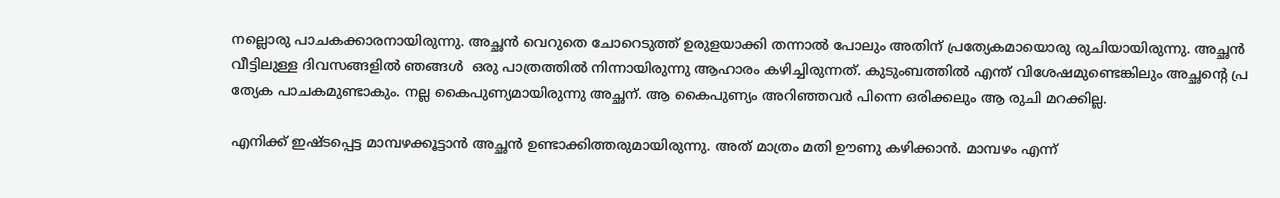നല്ലൊരു പാചകക്കാരനായിരുന്നു. അച്ഛൻ വെറുതെ ചോറെടുത്ത് ഉരുളയാക്കി തന്നാൽ പോലും അതിന് പ്രത്യേകമായൊരു രുചിയായിരുന്നു. അച്ഛൻ വീട്ടിലുള്ള ദിവസങ്ങളിൽ ഞങ്ങൾ  ഒരു പാത്രത്തിൽ നിന്നായിരുന്നു ആഹാരം കഴിച്ചിരുന്നത്. കുടുംബത്തിൽ എന്ത് വിശേഷമുണ്ടെങ്കിലും അച്ഛന്റെ പ്ര ത്യേക പാചകമുണ്ടാകും. നല്ല കൈപുണ്യമായിരുന്നു അച്ഛന്. ആ കൈപുണ്യം അറിഞ്ഞവർ പിന്നെ ഒരിക്കലും ആ രുചി മറക്കില്ല.

എനിക്ക് ഇഷ്ടപ്പെട്ട മാമ്പഴക്കൂട്ടാൻ അച്ഛൻ ഉണ്ടാക്കിത്തരുമായിരുന്നു. അത് മാത്രം മതി ഊണു കഴിക്കാൻ. മാമ്പഴം എന്ന്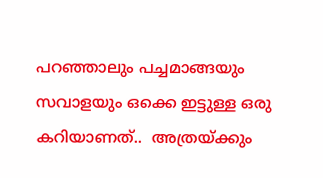പറഞ്ഞാലും പച്ചമാങ്ങയും സവാളയും ഒക്കെ ഇട്ടുള്ള ഒരു കറിയാണത്..  അത്രയ്ക്കും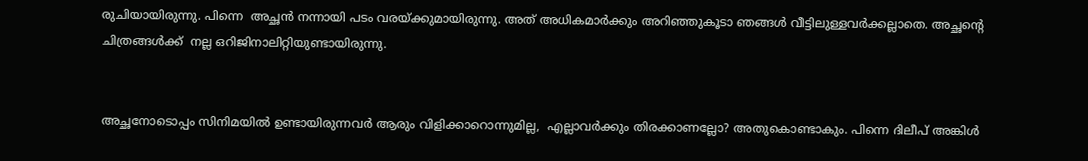രുചിയായിരുന്നു. പിന്നെ  അച്ഛൻ നന്നായി പടം വരയ്ക്കുമായിരുന്നു. അത് അധികമാർക്കും അറിഞ്ഞുകൂടാ ഞങ്ങൾ വീട്ടിലുള്ളവർക്കല്ലാതെ. അച്ഛന്റെ ചിത്രങ്ങൾക്ക്  നല്ല ഒറിജിനാലിറ്റിയുണ്ടായിരുന്നു.


അച്ഛനോടൊപ്പം സിനിമയിൽ ഉണ്ടായിരുന്നവർ ആരും വിളിക്കാറൊന്നുമില്ല,  എല്ലാവർക്കും തിരക്കാണല്ലോ? അതുകൊണ്ടാകും. പിന്നെ ദിലീപ് അങ്കിൾ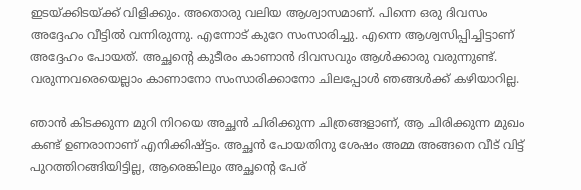ഇടയ്ക്കിടയ്ക്ക് വിളിക്കും. അതൊരു വലിയ ആശ്വാസമാണ്. പിന്നെ ഒരു ദിവസം അദ്ദേഹം വീട്ടിൽ വന്നിരുന്നു. എന്നോട് കുറേ സംസാരിച്ചു. എന്നെ ആശ്വസിപ്പിച്ചിട്ടാണ് അദ്ദേഹം പോയത്. അച്ഛന്റെ കുടീരം കാണാൻ ദിവസവും ആൾക്കാരു വരുന്നുണ്ട്.  വരുന്നവരെയെല്ലാം കാണാനോ സംസാരിക്കാനോ ചിലപ്പോൾ ഞങ്ങൾക്ക് കഴിയാറില്ല.

ഞാൻ കിടക്കുന്ന മുറി നിറയെ അച്ഛൻ ചിരിക്കുന്ന ചിത്രങ്ങളാണ്, ആ ചിരിക്കുന്ന മുഖം കണ്ട് ഉണരാനാണ് എനിക്കിഷ്ട്ടം. അച്ഛൻ പോയതിനു ശേഷം അമ്മ അങ്ങനെ വീട് വിട്ട് പുറത്തിറങ്ങിയിട്ടില്ല, ആരെങ്കിലും അച്ഛന്റെ പേര്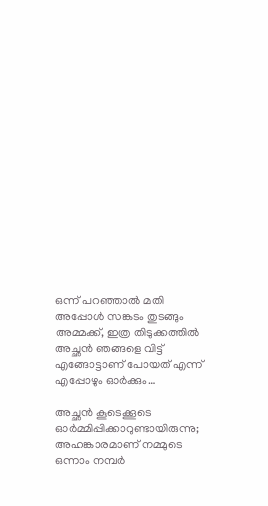ഒന്ന് പറഞ്ഞാൽ മതി അപ്പോൾ സങ്കടം തുടങ്ങും അമ്മക്ക്, ഇത്ര തിടുക്കത്തിൽ അച്ഛൻ ഞങ്ങളെ വിട്ട് എങ്ങോട്ടാണ് പോയത് എന്ന് എപ്പോഴും ഓർക്കും…

അച്ഛൻ കൂടെക്കൂടെ ഓർമ്മിപ്പിക്കാറുണ്ടായിരുന്നു; അഹങ്കാരമാണ് നമ്മുടെ ഒന്നാം നമ്പർ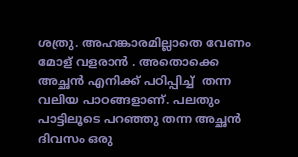ശത്രു. അഹങ്കാരമില്ലാതെ വേണം മോള് വളരാൻ . അതൊക്കെ അച്ഛൻ എനിക്ക് പഠിപ്പിച്ച്  തന്ന  വലിയ പാഠങ്ങളാണ്. പലതും പാട്ടിലൂടെ പറഞ്ഞു തന്ന അച്ഛൻ ദിവസം ഒരു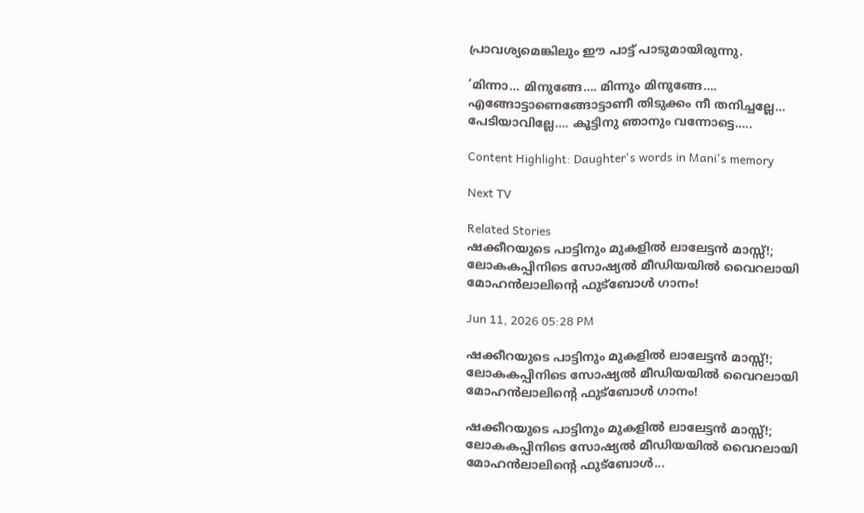പ്രാവശ്യമെങ്കിലും ഈ പാട്ട് പാടുമായിരുന്നു.

‘മിന്നാ… മിനുങ്ങേ…. മിന്നും മിനുങ്ങേ…. എങ്ങോട്ടാണെങ്ങോട്ടാണീ തിടുക്കം നീ തനിച്ചല്ലേ… പേടിയാവില്ലേ…. കൂട്ടിനു ഞാനും വന്നോട്ടെ…..

Content Highlight: Daughter's words in Mani's memory

Next TV

Related Stories
ഷക്കീറയുടെ പാട്ടിനും മുകളിൽ ലാലേട്ടൻ മാസ്സ്!; ലോകകപ്പിനിടെ സോഷ്യൽ മീഡിയയിൽ വൈറലായി മോഹൻലാലിന്റെ ഫുട്ബോൾ ഗാനം!

Jun 11, 2026 05:28 PM

ഷക്കീറയുടെ പാട്ടിനും മുകളിൽ ലാലേട്ടൻ മാസ്സ്!; ലോകകപ്പിനിടെ സോഷ്യൽ മീഡിയയിൽ വൈറലായി മോഹൻലാലിന്റെ ഫുട്ബോൾ ഗാനം!

ഷക്കീറയുടെ പാട്ടിനും മുകളിൽ ലാലേട്ടൻ മാസ്സ്!; ലോകകപ്പിനിടെ സോഷ്യൽ മീഡിയയിൽ വൈറലായി മോഹൻലാലിന്റെ ഫുട്ബോൾ...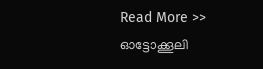Read More >>
ഓട്ടോക്കൂലി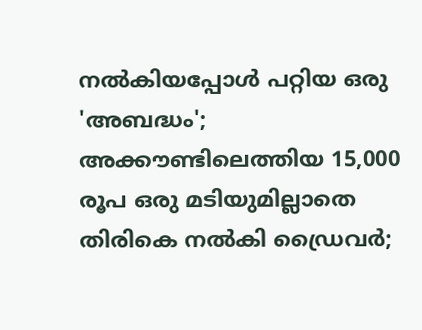നൽകിയപ്പോൾ പറ്റിയ ഒരു 'അബദ്ധം'; അക്കൗണ്ടിലെത്തിയ 15,000 രൂപ ഒരു മടിയുമില്ലാതെ തിരികെ നൽകി ഡ്രൈവർ;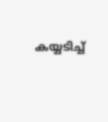കയ്യടിച്ച്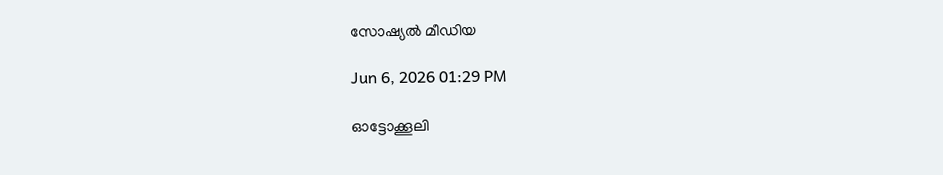സോഷ്യൽ മീഡിയ

Jun 6, 2026 01:29 PM

ഓട്ടോക്കൂലി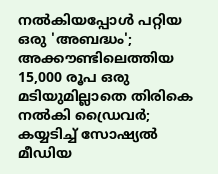നൽകിയപ്പോൾ പറ്റിയ ഒരു 'അബദ്ധം'; അക്കൗണ്ടിലെത്തിയ 15,000 രൂപ ഒരു മടിയുമില്ലാതെ തിരികെ നൽകി ഡ്രൈവർ; കയ്യടിച്ച് സോഷ്യൽ മീഡിയ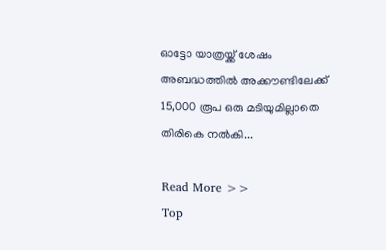ഓട്ടോ യാത്രയ്ക്ക് ശേഷം അബദ്ധത്തിൽ അക്കൗണ്ടിലേക്ക് 15,000 രൂപ ഒരു മടിയുമില്ലാതെ തിരികെ നൽകി...

Read More >>
Top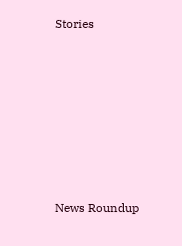Stories










News Roundup